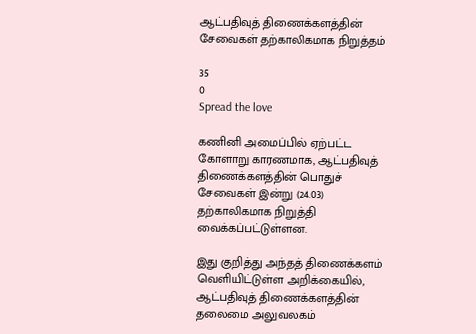ஆட்பதிவுத் திணைக்களத்தின் சேவைகள் தற்காலிகமாக நிறுத்தம்

35
0
Spread the love

கணினி அமைப்பில் ஏற்பட்ட கோளாறு காரணமாக, ஆட்பதிவுத் திணைக்களத்தின் பொதுச் சேவைகள் இன்று (24.03) தற்காலிகமாக நிறுத்தி வைக்கப்பட்டுள்ளன.

இது குறித்து அந்தத் திணைக்களம் வெளியிட்டுள்ள அறிக்கையில், ஆட்பதிவுத் திணைக்களத்தின் தலைமை அலுவலகம்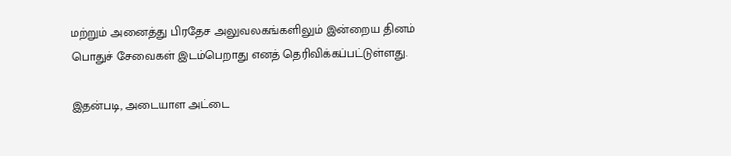மற்றும் அனைத்து பிரதேச அலுவலகங்களிலும் இன்றைய தினம் பொதுச் சேவைகள் இடம்பெறாது எனத் தெரிவிக்கப்பட்டுள்ளது.

இதன்படி, அடையாள அட்டை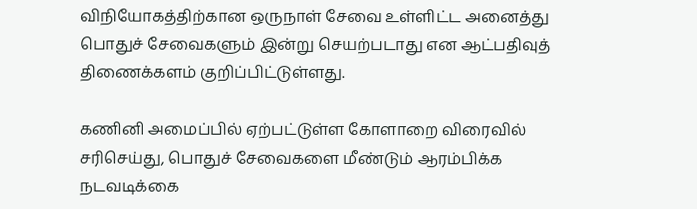விநியோகத்திற்கான ஒருநாள் சேவை உள்ளிட்ட அனைத்து பொதுச் சேவைகளும் இன்று செயற்படாது என ஆட்பதிவுத் திணைக்களம் குறிப்பிட்டுள்ளது.

கணினி அமைப்பில் ஏற்பட்டுள்ள கோளாறை விரைவில் சரிசெய்து, பொதுச் சேவைகளை மீண்டும் ஆரம்பிக்க நடவடிக்கை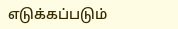எடுக்கப்படும்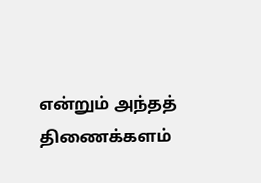என்றும் அந்தத் திணைக்களம்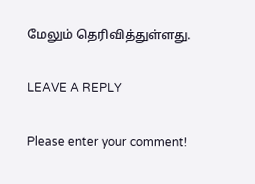மேலும் தெரிவித்துள்ளது.

LEAVE A REPLY

Please enter your comment!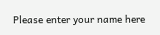Please enter your name here